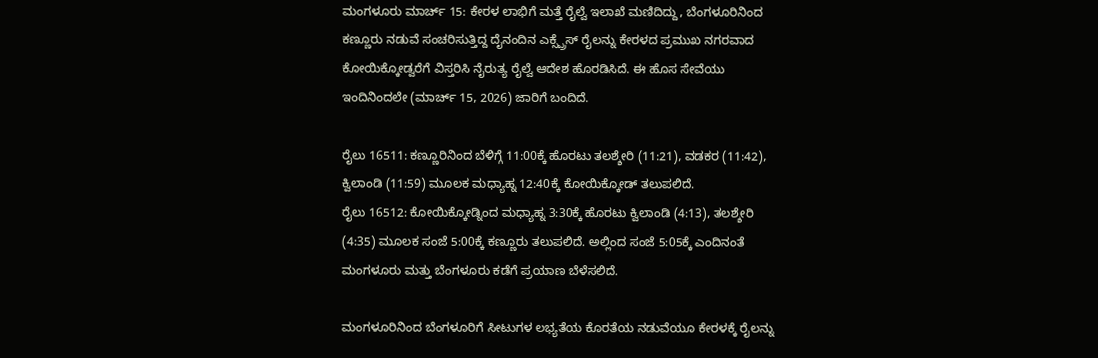ಮಂಗಳೂರು ಮಾರ್ಚ್ 15: ಕೇರಳ ಲಾಭಿಗೆ ಮತ್ತೆ ರೈಲ್ವೆ ಇಲಾಖೆ ಮಣಿದಿದ್ದು, ಬೆಂಗಳೂರಿನಿಂದ ಕಣ್ಣೂರು ನಡುವೆ ಸಂಚರಿಸುತ್ತಿದ್ದ ದೈನಂದಿನ ಎಕ್ಸ್ಪ್ರೆಸ್ ರೈಲನ್ನು ಕೇರಳದ ಪ್ರಮುಖ ನಗರವಾದ ಕೋಯಿಕ್ಕೋಡ್ವರೆಗೆ ವಿಸ್ತರಿಸಿ ನೈರುತ್ಯ ರೈಲ್ವೆ ಆದೇಶ ಹೊರಡಿಸಿದೆ. ಈ ಹೊಸ ಸೇವೆಯು ಇಂದಿನಿಂದಲೇ (ಮಾರ್ಚ್ 15, 2026) ಜಾರಿಗೆ ಬಂದಿದೆ.

ರೈಲು 16511: ಕಣ್ಣೂರಿನಿಂದ ಬೆಳಿಗ್ಗೆ 11:00ಕ್ಕೆ ಹೊರಟು ತಲಶ್ಶೇರಿ (11:21), ವಡಕರ (11:42), ಕ್ವಿಲಾಂಡಿ (11:59) ಮೂಲಕ ಮಧ್ಯಾಹ್ನ 12:40ಕ್ಕೆ ಕೋಯಿಕ್ಕೋಡ್ ತಲುಪಲಿದೆ.
ರೈಲು 16512: ಕೋಯಿಕ್ಕೋಡ್ನಿಂದ ಮಧ್ಯಾಹ್ನ 3:30ಕ್ಕೆ ಹೊರಟು ಕ್ವಿಲಾಂಡಿ (4:13), ತಲಶ್ಶೇರಿ (4:35) ಮೂಲಕ ಸಂಜೆ 5:00ಕ್ಕೆ ಕಣ್ಣೂರು ತಲುಪಲಿದೆ. ಅಲ್ಲಿಂದ ಸಂಜೆ 5:05ಕ್ಕೆ ಎಂದಿನಂತೆ ಮಂಗಳೂರು ಮತ್ತು ಬೆಂಗಳೂರು ಕಡೆಗೆ ಪ್ರಯಾಣ ಬೆಳೆಸಲಿದೆ.

ಮಂಗಳೂರಿನಿಂದ ಬೆಂಗಳೂರಿಗೆ ಸೀಟುಗಳ ಲಭ್ಯತೆಯ ಕೊರತೆಯ ನಡುವೆಯೂ ಕೇರಳಕ್ಕೆ ರೈಲನ್ನು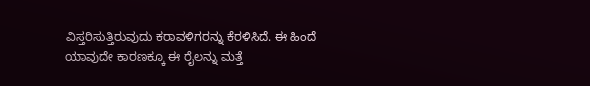ವಿಸ್ತರಿಸುತ್ತಿರುವುದು ಕರಾವಳಿಗರನ್ನು ಕೆರಳಿಸಿದೆ. ಈ ಹಿಂದೆ ಯಾವುದೇ ಕಾರಣಕ್ಕೂ ಈ ರೈಲನ್ನು ಮತ್ತೆ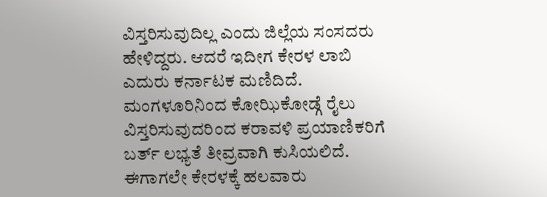ವಿಸ್ತರಿಸುವುದಿಲ್ಲ ಎಂದು ಜಿಲ್ಲೆಯ ಸಂಸದರು ಹೇಳಿದ್ದರು. ಆದರೆ ಇದೀಗ ಕೇರಳ ಲಾಬಿ ಎದುರು ಕರ್ನಾಟಕ ಮಣಿದಿದೆ.
ಮಂಗಳೂರಿನಿಂದ ಕೋಝಿಕೋಡ್ಗೆ ರೈಲು ವಿಸ್ತರಿಸುವುದರಿಂದ ಕರಾವಳಿ ಪ್ರಯಾಣಿಕರಿಗೆ ಬರ್ತ್ ಲಭ್ಯತೆ ತೀವ್ರವಾಗಿ ಕುಸಿಯಲಿದೆ. ಈಗಾಗಲೇ ಕೇರಳಕ್ಕೆ ಹಲವಾರು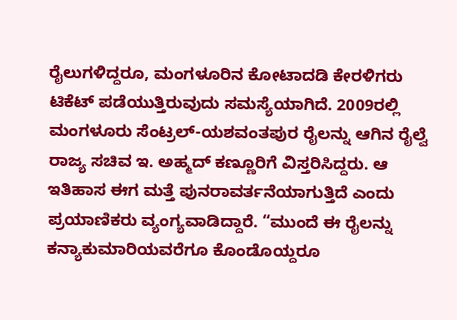ರೈಲುಗಳಿದ್ದರೂ, ಮಂಗಳೂರಿನ ಕೋಟಾದಡಿ ಕೇರಳಿಗರು ಟಿಕೆಟ್ ಪಡೆಯುತ್ತಿರುವುದು ಸಮಸ್ಯೆಯಾಗಿದೆ. 2009ರಲ್ಲಿ ಮಂಗಳೂರು ಸೆಂಟ್ರಲ್-ಯಶವಂತಪುರ ರೈಲನ್ನು ಆಗಿನ ರೈಲ್ವೆ ರಾಜ್ಯ ಸಚಿವ ಇ. ಅಹ್ಮದ್ ಕಣ್ಣೂರಿಗೆ ವಿಸ್ತರಿಸಿದ್ದರು. ಆ ಇತಿಹಾಸ ಈಗ ಮತ್ತೆ ಪುನರಾವರ್ತನೆಯಾಗುತ್ತಿದೆ ಎಂದು ಪ್ರಯಾಣಿಕರು ವ್ಯಂಗ್ಯವಾಡಿದ್ದಾರೆ. “ಮುಂದೆ ಈ ರೈಲನ್ನು ಕನ್ಯಾಕುಮಾರಿಯವರೆಗೂ ಕೊಂಡೊಯ್ದರೂ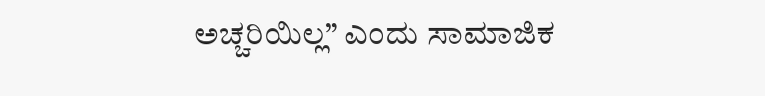ಅಚ್ಚರಿಯಿಲ್ಲ” ಎಂದು ಸಾಮಾಜಿಕ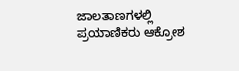ಜಾಲತಾಣಗಳಲ್ಲಿ ಪ್ರಯಾಣಿಕರು ಆಕ್ರೋಶ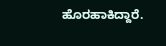ಹೊರಹಾಕಿದ್ದಾರೆ.